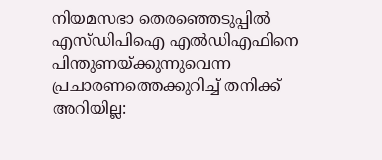നിയമസഭാ തെരഞ്ഞെടുപ്പിൽ എസ്ഡിപിഐ എൽഡിഎഫിനെ പിന്തുണയ്ക്കുന്നുവെന്ന പ്രചാരണത്തെക്കുറിച്ച് തനിക്ക് അറിയില്ല: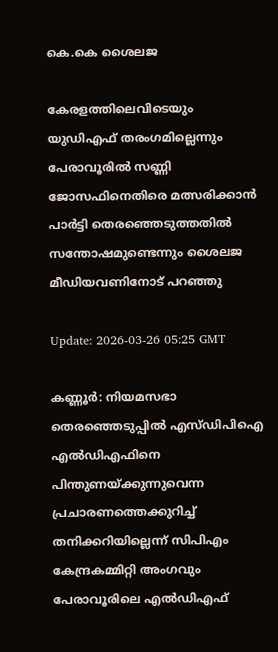കെ.കെ ശൈലജ

കേരളത്തിലെവിടെയും യുഡിഎഫ് തരംഗമില്ലെന്നും പേരാവൂരിൽ സണ്ണി ജോസഫിനെതിരെ മത്സരിക്കാൻ പാർട്ടി തെരഞ്ഞെടുത്തതിൽ സന്തോഷമുണ്ടെന്നും ശൈലജ മീഡിയവണിനോട് പറഞ്ഞു

Update: 2026-03-26 05:25 GMT

കണ്ണൂര്‍: നിയമസഭാ തെരഞ്ഞെടുപ്പില്‍ എസ്ഡിപിഐ എൽഡിഎഫിനെ പിന്തുണയ്ക്കുന്നുവെന്ന പ്രചാരണത്തെക്കുറിച്ച് തനിക്കറിയില്ലെന്ന് സിപിഎം കേന്ദ്രകമ്മിറ്റി അംഗവും പേരാവൂരിലെ എല്‍ഡിഎഫ്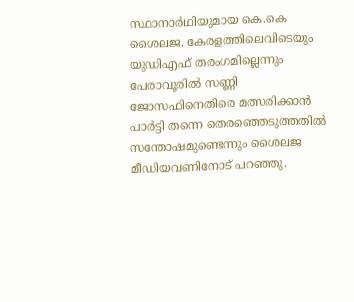സ്ഥാനാര്‍ഥിയുമായ കെ.കെ ശൈലജ. കേരളത്തിലെവിടെയും യുഡിഎഫ് തരംഗമില്ലെന്നും പേരാവൂരിൽ സണ്ണി ജോസഫിനെതിരെ മത്സരിക്കാൻ പാർട്ടി തന്നെ തെരഞ്ഞെടുത്തതിൽ സന്തോഷമുണ്ടെന്നും ശൈലജ മീഡിയവണിനോട് പറഞ്ഞു.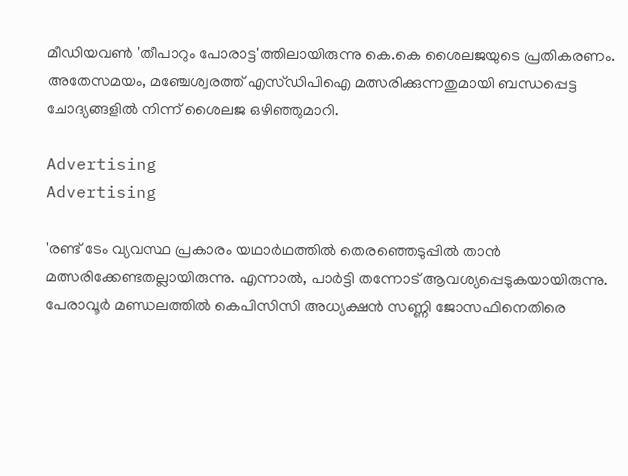മീഡിയവണ്‍ 'തീപാറും പോരാട്ട'ത്തിലായിരുന്നു കെ.കെ ശൈലജയുടെ പ്രതികരണം. അതേസമയം, മഞ്ചേശ്വരത്ത് എസ്ഡിപിഐ മത്സരിക്കുന്നതുമായി ബന്ധപ്പെട്ട ചോദ്യങ്ങളില്‍ നിന്ന് ശൈലജ ഒഴിഞ്ഞുമാറി.

Advertising
Advertising

'രണ്ട് ടേം വ്യവസ്ഥ പ്രകാരം യഥാര്‍ഥത്തില്‍ തെരഞ്ഞെടുപ്പില്‍ താന്‍ മത്സരിക്കേണ്ടതല്ലായിരുന്നു. എന്നാല്‍, പാര്‍ട്ടി തന്നോട് ആവശ്യപ്പെടുകയായിരുന്നു. പേരാവൂര്‍ മണ്ഡലത്തില്‍ കെപിസിസി അധ്യക്ഷന്‍ സണ്ണി ജോസഫിനെതിരെ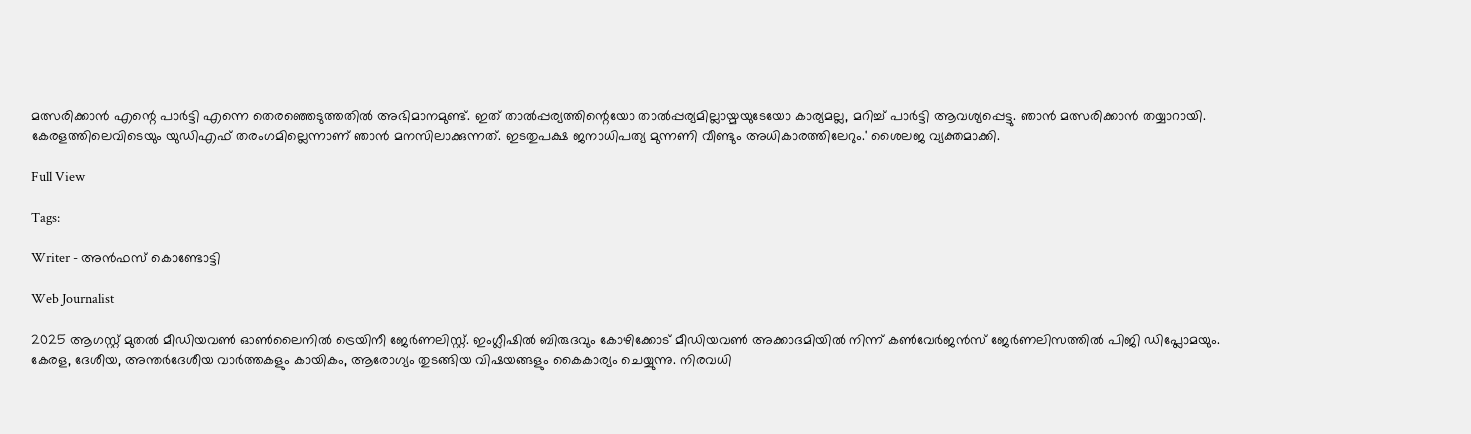മത്സരിക്കാന്‍ എന്റെ പാര്‍ട്ടി എന്നെ തെരഞ്ഞെടുത്തതില്‍ അഭിമാനമുണ്ട്. ഇത് താല്‍പ്പര്യത്തിന്റെയോ താല്‍പ്പര്യമില്ലായ്മയുടേയോ കാര്യമല്ല, മറിച്ച് പാര്‍ട്ടി ആവശ്യപ്പെട്ടു. ഞാന്‍ മത്സരിക്കാന്‍ തയ്യാറായി. കേരളത്തിലെവിടെയും യുഡിഎഫ് തരംഗമില്ലെന്നാണ് ഞാൻ മനസിലാക്കുന്നത്. ഇടതുപക്ഷ ജനാധിപത്യ മുന്നണി വീണ്ടും അധികാരത്തിലേറും.' ശൈലജ വ്യക്തമാക്കി.

Full View

Tags:

Writer - അൻഫസ് കൊണ്ടോട്ടി

Web Journalist

2025 ആഗസ്റ്റ് മുതൽ മീഡിയവൺ ഓൺലൈനിൽ ട്രെയിനീ ജേർണലിസ്റ്റ്. ഇംഗ്ലീഷിൽ ബിരുദവും കോഴിക്കോട് മീഡിയവൺ അക്കാദമിയിൽ നിന്ന് കൺവേർജൻസ് ജേർണലിസത്തിൽ പിജി ഡിപ്ലോമയും. കേരള, ദേശീയ, അന്തർദേശീയ വാർത്തകളും കായികം, ആരോഗ്യം തുടങ്ങിയ വിഷയങ്ങളും കൈകാര്യം ചെയ്യുന്നു. നിരവധി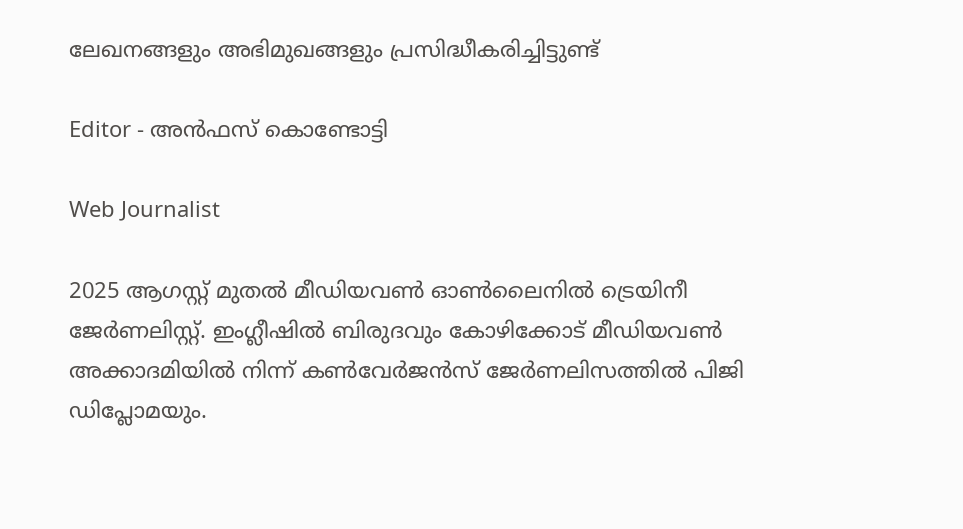ലേഖനങ്ങളും അഭിമുഖങ്ങളും പ്രസിദ്ധീകരിച്ചിട്ടുണ്ട്

Editor - അൻഫസ് കൊണ്ടോട്ടി

Web Journalist

2025 ആഗസ്റ്റ് മുതൽ മീഡിയവൺ ഓൺലൈനിൽ ട്രെയിനീ ജേർണലിസ്റ്റ്. ഇംഗ്ലീഷിൽ ബിരുദവും കോഴിക്കോട് മീഡിയവൺ അക്കാദമിയിൽ നിന്ന് കൺവേർജൻസ് ജേർണലിസത്തിൽ പിജി ഡിപ്ലോമയും.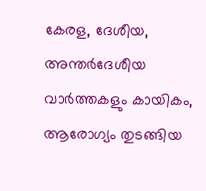കേരള, ദേശീയ, അന്തർദേശീയ വാർത്തകളും കായികം, ആരോഗ്യം തുടങ്ങിയ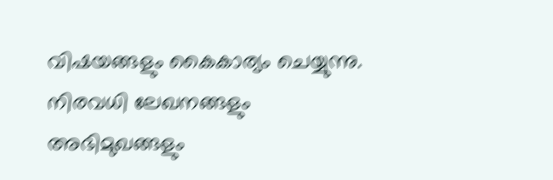വിഷയങ്ങളും കൈകാര്യം ചെയ്യുന്നു. നിരവധി ലേഖനങ്ങളും അഭിമുഖങ്ങളും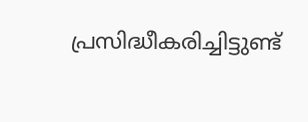പ്രസിദ്ധീകരിച്ചിട്ടുണ്ട്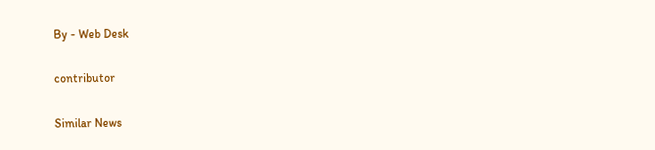By - Web Desk

contributor

Similar News